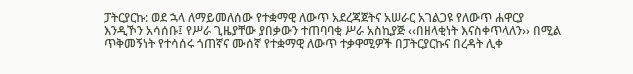ፓትርያርኩ: ወደ ኋላ ለማይመለሰው የተቋማዊ ለውጥ አደረጃጀትና አሠራር አገልጋዩ የለውጥ ሐዋርያ እንዲኾን አሳሰቡ፤ የሥራ ጊዜያቸው ያበቃውን ተጠባባቂ ሥራ አስኪያጅ ‹‹በዘላቂነት እናስቀጥላለን›› በሚል ጥቅመኝነት የተሳሰሩ ጎጠኛና ሙሰኛ የተቋማዊ ለውጥ ተቃዋሚዎች በፓትርያርኩና በረዳት ሊቀ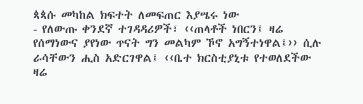ጳጳሱ መካከል ክፍተት ለመፍጠር እያሤሩ ነው
- የለውጡ ቀንደኛ ተገዳዳሪዎች፣ ‹‹ጠላቶች ነበርን፤ ዛሬ የሰማነውና ያየነው ጥናት ግን መልካም ኾኖ አግኝተነዋል፤›› ሲሉ ራሳቸውን ሒስ አድርገዋል፤ ‹‹ቤተ ክርስቲያኒቱ የተወለደችው ዛሬ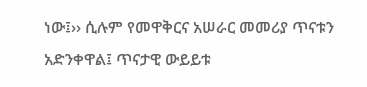ነው፤›› ሲሉም የመዋቅርና አሠራር መመሪያ ጥናቱን አድንቀዋል፤ ጥናታዊ ውይይቱ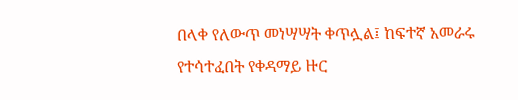በላቀ የለውጥ መነሣሣት ቀጥሏል፤ ከፍተኛ አመራሩ የተሳተፈበት የቀዳማይ ዙር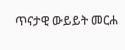ጥናታዊ ውይይት መርሐ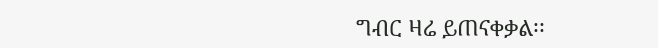ግብር ዛሬ ይጠናቀቃል፡፡